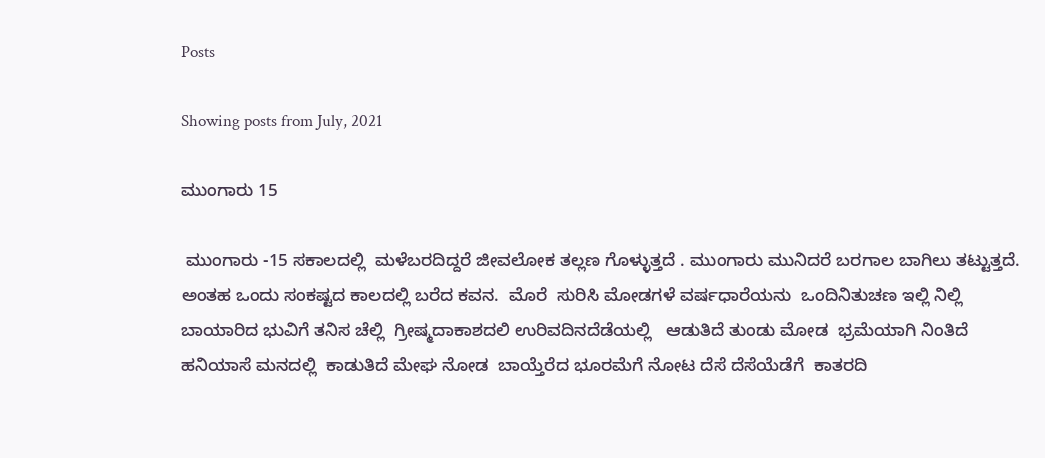Posts

Showing posts from July, 2021

ಮುಂಗಾರು 15

 ಮುಂಗಾರು -15 ಸಕಾಲದಲ್ಲಿ  ಮಳೆಬರದಿದ್ದರೆ ಜೀವಲೋಕ ತಲ್ಲಣ ಗೊಳ್ಳುತ್ತದೆ . ಮುಂಗಾರು ಮುನಿದರೆ ಬರಗಾಲ ಬಾಗಿಲು ತಟ್ಟುತ್ತದೆ.  ಅಂತಹ ಒಂದು ಸಂಕಷ್ಟದ ಕಾಲದಲ್ಲಿ ಬರೆದ ಕವನ.  ಮೊರೆ  ಸುರಿಸಿ ಮೋಡಗಳೆ ವರ್ಷಧಾರೆಯನು  ಒಂದಿನಿತುಚಣ ಇಲ್ಲಿ ನಿಲ್ಲಿ  ಬಾಯಾರಿದ ಭುವಿಗೆ ತನಿಸ ಚೆಲ್ಲಿ  ಗ್ರೀಷ್ಮದಾಕಾಶದಲಿ ಉರಿವದಿನದೆಡೆಯಲ್ಲಿ   ಆಡುತಿದೆ ತುಂಡು ಮೋಡ  ಭ್ರಮೆಯಾಗಿ ನಿಂತಿದೆ ಹನಿಯಾಸೆ ಮನದಲ್ಲಿ  ಕಾಡುತಿದೆ ಮೇಘ ನೋಡ  ಬಾಯ್ತೆರೆದ ಭೂರಮೆಗೆ ನೋಟ ದೆಸೆ ದೆಸೆಯೆಡೆಗೆ  ಕಾತರದಿ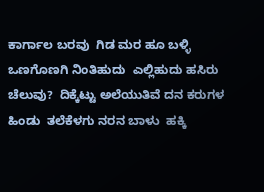ಕಾರ್ಗಾಲ ಬರವು  ಗಿಡ ಮರ ಹೂ ಬಳ್ಳಿ ಒಣಗೊಣಗಿ ನಿಂತಿಹುದು  ಎಲ್ಲಿಹುದು ಹಸಿರು ಚೆಲುವು?  ದಿಕ್ಕೆಟ್ಟು ಅಲೆಯುತಿವೆ ದನ ಕರುಗಳ ಹಿಂಡು  ತಲೆಕೆಳಗು ನರನ ಬಾಳು  ಹಕ್ಕಿ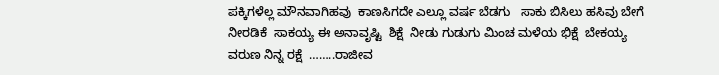ಪಕ್ಕಿಗಳೆಲ್ಲ ಮೌನವಾಗಿಹವು  ಕಾಣಸಿಗದೇ ಎಲ್ಲೂ ವರ್ಷ ಬೆಡಗು   ಸಾಕು ಬಿಸಿಲು ಹಸಿವು ಬೇಗೆ ನೀರಡಿಕೆ  ಸಾಕಯ್ಯ ಈ ಅನಾವೃಷ್ಟಿ  ಶಿಕ್ಷೆ  ನೀಡು ಗುಡುಗು ಮಿಂಚ ಮಳೆಯ ಭಿಕ್ಷೆ  ಬೇಕಯ್ಯ ವರುಣ ನಿನ್ನ ರಕ್ಷೆ  ……..ರಾಜೀವ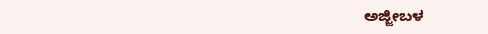ಅಜ್ಜೀಬಳ